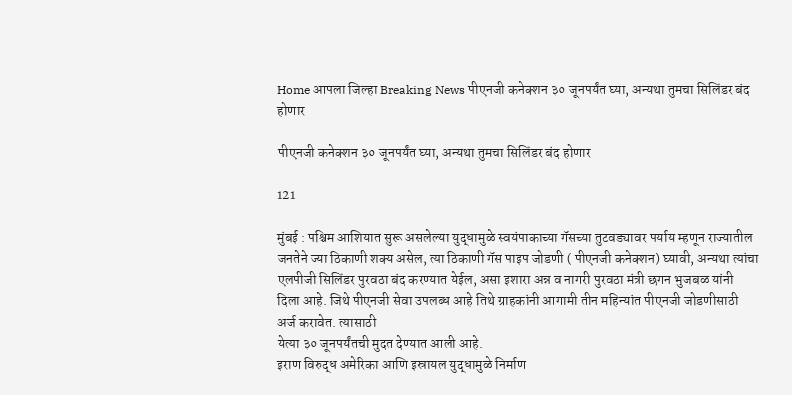Home आपला जिल्हा Breaking News पीएनजी कनेक्शन ३० जूनपर्यंत घ्या, अन्यथा तुमचा सिलिंडर बंद होणार

पीएनजी कनेक्शन ३० जूनपर्यंत घ्या, अन्यथा तुमचा सिलिंडर बंद होणार

121

मुंबई : पश्चिम आशियात सुरू असलेल्या युद्धामुळे स्वयंपाकाच्या गॅसच्या तुटवड्यावर पर्याय म्हणून राज्यातील जनतेने ज्या ठिकाणी शक्य असेल, त्या ठिकाणी गॅस पाइप जोडणी ( पीएनजी कनेक्शन) घ्यावी, अन्यथा त्यांचा एलपीजी सिलिंडर पुरवठा बंद करण्यात येईल, असा इशारा अन्न व नागरी पुरवठा मंत्री छगन भुजबळ यांनी दिला आहे. जिथे पीएनजी सेवा उपलब्ध आहे तिथे ग्राहकांनी आगामी तीन महिन्यांत पीएनजी जोडणीसाठी अर्ज करावेत. त्यासाठी
येत्या ३० जूनपर्यंतची मुदत देण्यात आली आहे.
इराण विरुद्ध अमेरिका आणि इस्रायल युद्धामुळे निर्माण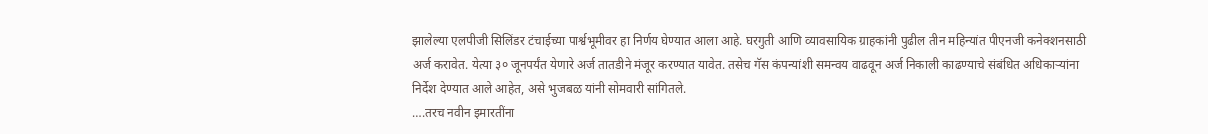झालेल्या एलपीजी सिलिंडर टंचाईच्या पार्श्वभूमीवर हा निर्णय घेण्यात आला आहे. घरगुती आणि व्यावसायिक ग्राहकांनी पुढील तीन महिन्यांत पीएनजी कनेक्शनसाठी अर्ज करावेत. येत्या ३० जूनपर्यंत येणारे अर्ज तातडीने मंजूर करण्यात यावेत. तसेच गॅस कंपन्यांशी समन्वय वाढवून अर्ज निकाली काढण्याचे संबंधित अधिकाऱ्यांना निर्देश देण्यात आले आहेत, असे भुजबळ यांनी सोमवारी सांगितले.
….तरच नवीन इमारतींना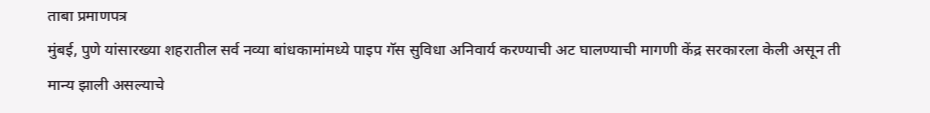ताबा प्रमाणपत्र
मुंबई, पुणे यांसारख्या शहरातील सर्व नव्या बांधकामांमध्ये पाइप गॅस सुविधा अनिवार्य करण्याची अट घालण्याची मागणी केंद्र सरकारला केली असून ती मान्य झाली असल्याचे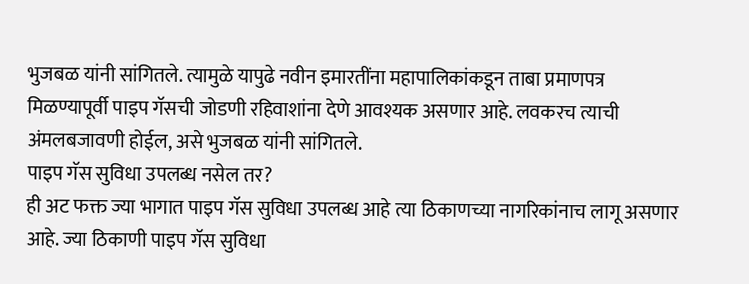भुजबळ यांनी सांगितले. त्यामुळे यापुढे नवीन इमारतींना महापालिकांकडून ताबा प्रमाणपत्र मिळण्यापूर्वी पाइप गॅसची जोडणी रहिवाशांना देणे आवश्यक असणार आहे. लवकरच त्याची अंमलबजावणी होईल, असे भुजबळ यांनी सांगितले.
पाइप गॅस सुविधा उपलब्ध नसेल तर?
ही अट फक्त ज्या भागात पाइप गॅस सुविधा उपलब्ध आहे त्या ठिकाणच्या नागरिकांनाच लागू असणार आहे. ज्या ठिकाणी पाइप गॅस सुविधा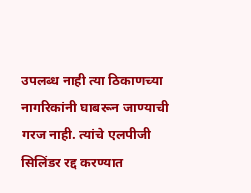उपलब्ध नाही त्या ठिकाणच्या नागरिकांनी घाबरून जाण्याची गरज नाही. त्यांचे एलपीजी सिलिंडर रद्द करण्यात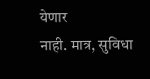येणार
नाही. मात्र, सुविधा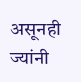असूनही ज्यांनी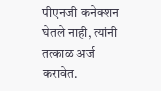पीएनजी कनेक्शन घेतले नाही, त्यांनी तत्काळ अर्ज करावेत.